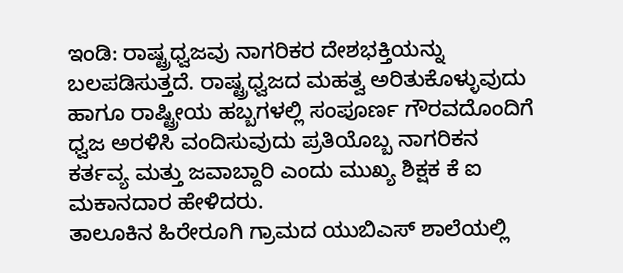ಇಂಡಿ: ರಾಷ್ಟ್ರಧ್ವಜವು ನಾಗರಿಕರ ದೇಶಭಕ್ತಿಯನ್ನು ಬಲಪಡಿಸುತ್ತದೆ. ರಾಷ್ಟ್ರಧ್ವಜದ ಮಹತ್ವ ಅರಿತುಕೊಳ್ಳುವುದು ಹಾಗೂ ರಾಷ್ಟ್ರೀಯ ಹಬ್ಬಗಳಲ್ಲಿ ಸಂಪೂರ್ಣ ಗೌರವದೊಂದಿಗೆ ಧ್ವಜ ಅರಳಿಸಿ ವಂದಿಸುವುದು ಪ್ರತಿಯೊಬ್ಬ ನಾಗರಿಕನ ಕರ್ತವ್ಯ ಮತ್ತು ಜವಾಬ್ದಾರಿ ಎಂದು ಮುಖ್ಯ ಶಿಕ್ಷಕ ಕೆ ಐ ಮಕಾನದಾರ ಹೇಳಿದರು.
ತಾಲೂಕಿನ ಹಿರೇರೂಗಿ ಗ್ರಾಮದ ಯುಬಿಎಸ್ ಶಾಲೆಯಲ್ಲಿ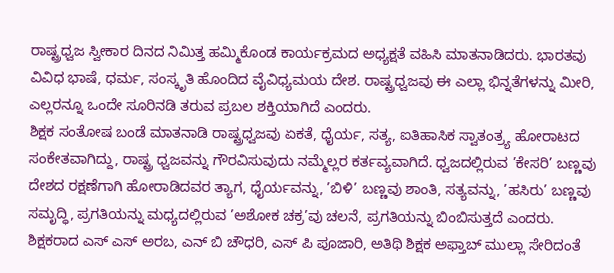ರಾಷ್ಟ್ರಧ್ವಜ ಸ್ವೀಕಾರ ದಿನದ ನಿಮಿತ್ತ ಹಮ್ಮಿಕೊಂಡ ಕಾರ್ಯಕ್ರಮದ ಅಧ್ಯಕ್ಷತೆ ವಹಿಸಿ ಮಾತನಾಡಿದರು. ಭಾರತವು ವಿವಿಧ ಭಾಷೆ, ಧರ್ಮ, ಸಂಸ್ಕೃತಿ ಹೊಂದಿದ ವೈವಿಧ್ಯಮಯ ದೇಶ. ರಾಷ್ಟ್ರಧ್ವಜವು ಈ ಎಲ್ಲಾ ಭಿನ್ನತೆಗಳನ್ನು ಮೀರಿ, ಎಲ್ಲರನ್ನೂ ಒಂದೇ ಸೂರಿನಡಿ ತರುವ ಪ್ರಬಲ ಶಕ್ತಿಯಾಗಿದೆ ಎಂದರು.
ಶಿಕ್ಷಕ ಸಂತೋಷ ಬಂಡೆ ಮಾತನಾಡಿ ರಾಷ್ಟ್ರಧ್ವಜವು ಏಕತೆ, ಧೈರ್ಯ, ಸತ್ಯ, ಐತಿಹಾಸಿಕ ಸ್ವಾತಂತ್ರ್ಯ ಹೋರಾಟದ ಸಂಕೇತವಾಗಿದ್ದು, ರಾಷ್ಟ್ರ ಧ್ವಜವನ್ನು ಗೌರವಿಸುವುದು ನಮ್ಮೆಲ್ಲರ ಕರ್ತವ್ಯವಾಗಿದೆ. ಧ್ವಜದಲ್ಲಿರುವ ’ಕೇಸರಿ’ ಬಣ್ಣವು ದೇಶದ ರಕ್ಷಣೆಗಾಗಿ ಹೋರಾಡಿದವರ ತ್ಯಾಗ, ಧೈರ್ಯವನ್ನು, ’ಬಿಳಿ’ ಬಣ್ಣವು ಶಾಂತಿ, ಸತ್ಯವನ್ನು, ’ಹಸಿರು’ ಬಣ್ಣವು ಸಮೃದ್ಧಿ, ಪ್ರಗತಿಯನ್ನು ಮಧ್ಯದಲ್ಲಿರುವ ’ಅಶೋಕ ಚಕ್ರ’ವು ಚಲನೆ, ಪ್ರಗತಿಯನ್ನು ಬಿಂಬಿಸುತ್ತದೆ ಎಂದರು.
ಶಿಕ್ಷಕರಾದ ಎಸ್ ಎಸ್ ಅರಬ, ಎನ್ ಬಿ ಚೌಧರಿ, ಎಸ್ ಪಿ ಪೂಜಾರಿ, ಅತಿಥಿ ಶಿಕ್ಷಕ ಅಫ್ತಾಬ್ ಮುಲ್ಲಾ ಸೇರಿದಂತೆ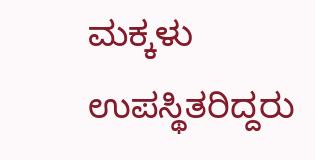ಮಕ್ಕಳು ಉಪಸ್ಥಿತರಿದ್ದರು